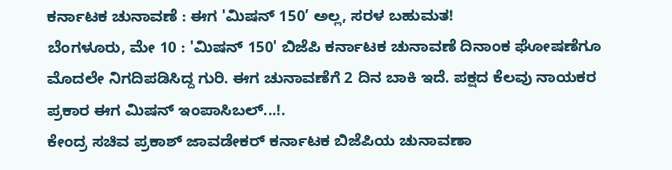ಕರ್ನಾಟಕ ಚುನಾವಣೆ : ಈಗ 'ಮಿಷನ್ 150’ ಅಲ್ಲ, ಸರಳ ಬಹುಮತ!
ಬೆಂಗಳೂರು, ಮೇ 10 : 'ಮಿಷನ್ 150' ಬಿಜೆಪಿ ಕರ್ನಾಟಕ ಚುನಾವಣೆ ದಿನಾಂಕ ಘೋಷಣೆಗೂ ಮೊದಲೇ ನಿಗದಿಪಡಿಸಿದ್ದ ಗುರಿ. ಈಗ ಚುನಾವಣೆಗೆ 2 ದಿನ ಬಾಕಿ ಇದೆ. ಪಕ್ಷದ ಕೆಲವು ನಾಯಕರ ಪ್ರಕಾರ ಈಗ ಮಿಷನ್ ಇಂಪಾಸಿಬಲ್...!.
ಕೇಂದ್ರ ಸಚಿವ ಪ್ರಕಾಶ್ ಜಾವಡೇಕರ್ ಕರ್ನಾಟಕ ಬಿಜೆಪಿಯ ಚುನಾವಣಾ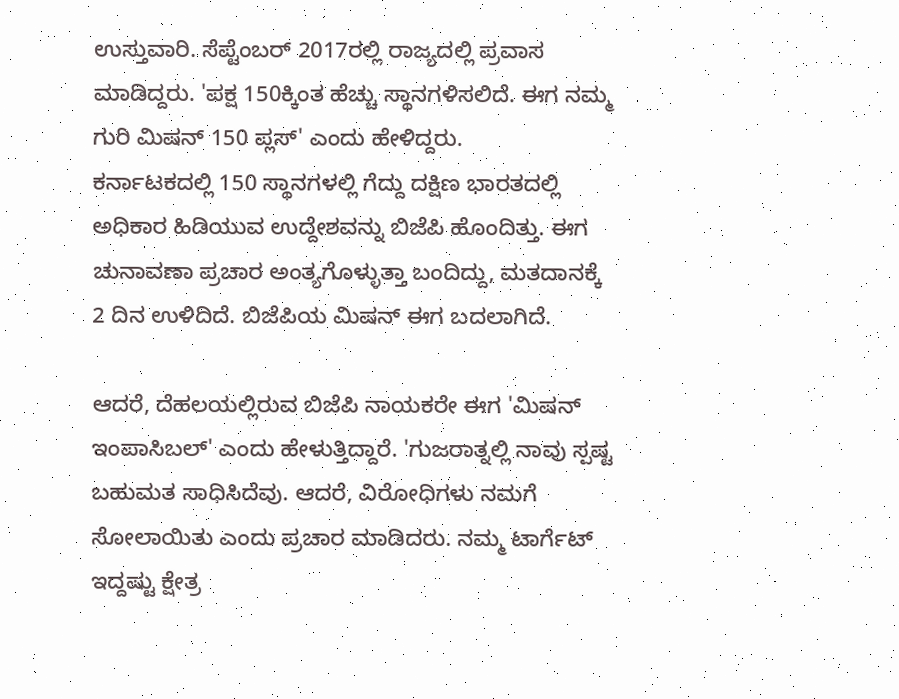ಉಸ್ತುವಾರಿ. ಸೆಪ್ಟೆಂಬರ್ 2017ರಲ್ಲಿ ರಾಜ್ಯದಲ್ಲಿ ಪ್ರವಾಸ ಮಾಡಿದ್ದರು. 'ಪಕ್ಷ 150ಕ್ಕಿಂತ ಹೆಚ್ಚು ಸ್ಥಾನಗಳಿಸಲಿದೆ. ಈಗ ನಮ್ಮ ಗುರಿ ಮಿಷನ್ 150 ಪ್ಲಸ್' ಎಂದು ಹೇಳಿದ್ದರು.
ಕರ್ನಾಟಕದಲ್ಲಿ 150 ಸ್ಥಾನಗಳಲ್ಲಿ ಗೆದ್ದು ದಕ್ಷಿಣ ಭಾರತದಲ್ಲಿ ಅಧಿಕಾರ ಹಿಡಿಯುವ ಉದ್ದೇಶವನ್ನು ಬಿಜೆಪಿ ಹೊಂದಿತ್ತು. ಈಗ ಚುನಾವಣಾ ಪ್ರಚಾರ ಅಂತ್ಯಗೊಳ್ಳುತ್ತಾ ಬಂದಿದ್ದು, ಮತದಾನಕ್ಕೆ 2 ದಿನ ಉಳಿದಿದೆ. ಬಿಜೆಪಿಯ ಮಿಷನ್ ಈಗ ಬದಲಾಗಿದೆ.

ಆದರೆ, ದೆಹಲಯಲ್ಲಿರುವ ಬಿಜೆಪಿ ನಾಯಕರೇ ಈಗ 'ಮಿಷನ್ ಇಂಪಾಸಿಬಲ್' ಎಂದು ಹೇಳುತ್ತಿದ್ದಾರೆ. 'ಗುಜರಾತ್ನಲ್ಲಿ ನಾವು ಸ್ಪಷ್ಟ ಬಹುಮತ ಸಾಧಿಸಿದೆವು. ಆದರೆ, ವಿರೋಧಿಗಳು ನಮಗೆ ಸೋಲಾಯಿತು ಎಂದು ಪ್ರಚಾರ ಮಾಡಿದರು. ನಮ್ಮ ಟಾರ್ಗೆಟ್ ಇದ್ದಷ್ಟು ಕ್ಷೇತ್ರ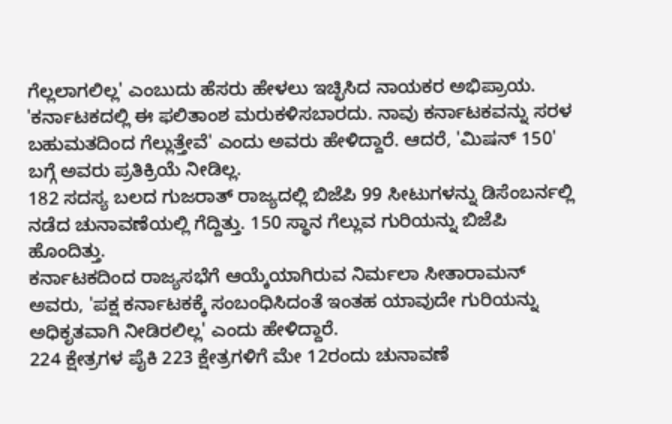ಗೆಲ್ಲಲಾಗಲಿಲ್ಲ' ಎಂಬುದು ಹೆಸರು ಹೇಳಲು ಇಚ್ಛಿಸಿದ ನಾಯಕರ ಅಭಿಪ್ರಾಯ.
'ಕರ್ನಾಟಕದಲ್ಲಿ ಈ ಫಲಿತಾಂಶ ಮರುಕಳಿಸಬಾರದು. ನಾವು ಕರ್ನಾಟಕವನ್ನು ಸರಳ ಬಹುಮತದಿಂದ ಗೆಲ್ಲುತ್ತೇವೆ' ಎಂದು ಅವರು ಹೇಳಿದ್ದಾರೆ. ಆದರೆ, 'ಮಿಷನ್ 150' ಬಗ್ಗೆ ಅವರು ಪ್ರತಿಕ್ರಿಯೆ ನೀಡಿಲ್ಲ.
182 ಸದಸ್ಯ ಬಲದ ಗುಜರಾತ್ ರಾಜ್ಯದಲ್ಲಿ ಬಿಜೆಪಿ 99 ಸೀಟುಗಳನ್ನು ಡಿಸೆಂಬರ್ನಲ್ಲಿ ನಡೆದ ಚುನಾವಣೆಯಲ್ಲಿ ಗೆದ್ದಿತ್ತು. 150 ಸ್ಥಾನ ಗೆಲ್ಲುವ ಗುರಿಯನ್ನು ಬಿಜೆಪಿ ಹೊಂದಿತ್ತು.
ಕರ್ನಾಟಕದಿಂದ ರಾಜ್ಯಸಭೆಗೆ ಆಯ್ಕೆಯಾಗಿರುವ ನಿರ್ಮಲಾ ಸೀತಾರಾಮನ್ ಅವರು, 'ಪಕ್ಷ ಕರ್ನಾಟಕಕ್ಕೆ ಸಂಬಂಧಿಸಿದಂತೆ ಇಂತಹ ಯಾವುದೇ ಗುರಿಯನ್ನು ಅಧಿಕೃತವಾಗಿ ನೀಡಿರಲಿಲ್ಲ' ಎಂದು ಹೇಳಿದ್ದಾರೆ.
224 ಕ್ಷೇತ್ರಗಳ ಪೈಕಿ 223 ಕ್ಷೇತ್ರಗಳಿಗೆ ಮೇ 12ರಂದು ಚುನಾವಣೆ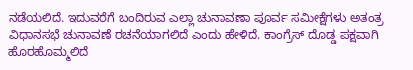ನಡೆಯಲಿದೆ. ಇದುವರೆಗೆ ಬಂದಿರುವ ಎಲ್ಲಾ ಚುನಾವಣಾ ಪೂರ್ವ ಸಮೀಕ್ಷೆಗಳು ಅತಂತ್ರ ವಿಧಾನಸಭೆ ಚುನಾವಣೆ ರಚನೆಯಾಗಲಿದೆ ಎಂದು ಹೇಳಿದೆ. ಕಾಂಗ್ರೆಸ್ ದೊಡ್ಡ ಪಕ್ಷವಾಗಿ ಹೊರಹೊಮ್ಮಲಿದೆ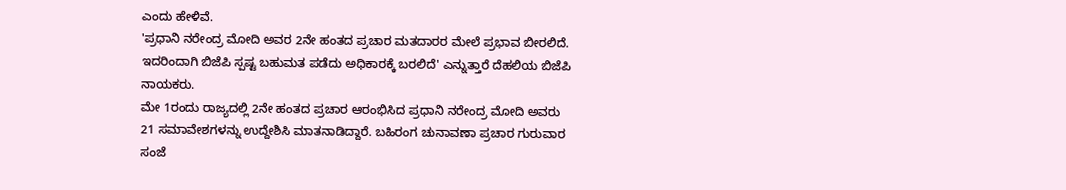ಎಂದು ಹೇಳಿವೆ.
'ಪ್ರಧಾನಿ ನರೇಂದ್ರ ಮೋದಿ ಅವರ 2ನೇ ಹಂತದ ಪ್ರಚಾರ ಮತದಾರರ ಮೇಲೆ ಪ್ರಭಾವ ಬೀರಲಿದೆ. ಇದರಿಂದಾಗಿ ಬಿಜೆಪಿ ಸ್ಪಷ್ಟ ಬಹುಮತ ಪಡೆದು ಅಧಿಕಾರಕ್ಕೆ ಬರಲಿದೆ' ಎನ್ನುತ್ತಾರೆ ದೆಹಲಿಯ ಬಿಜೆಪಿ ನಾಯಕರು.
ಮೇ 1ರಂದು ರಾಜ್ಯದಲ್ಲಿ 2ನೇ ಹಂತದ ಪ್ರಚಾರ ಆರಂಭಿಸಿದ ಪ್ರಧಾನಿ ನರೇಂದ್ರ ಮೋದಿ ಅವರು 21 ಸಮಾವೇಶಗಳನ್ನು ಉದ್ದೇಶಿಸಿ ಮಾತನಾಡಿದ್ದಾರೆ. ಬಹಿರಂಗ ಚುನಾವಣಾ ಪ್ರಚಾರ ಗುರುವಾರ ಸಂಜೆ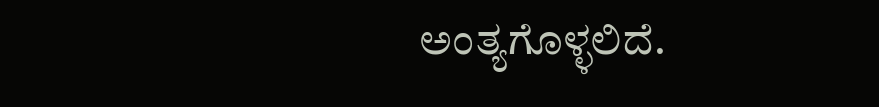ಅಂತ್ಯಗೊಳ್ಳಲಿದೆ.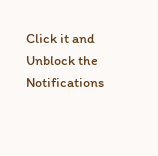Click it and Unblock the Notifications